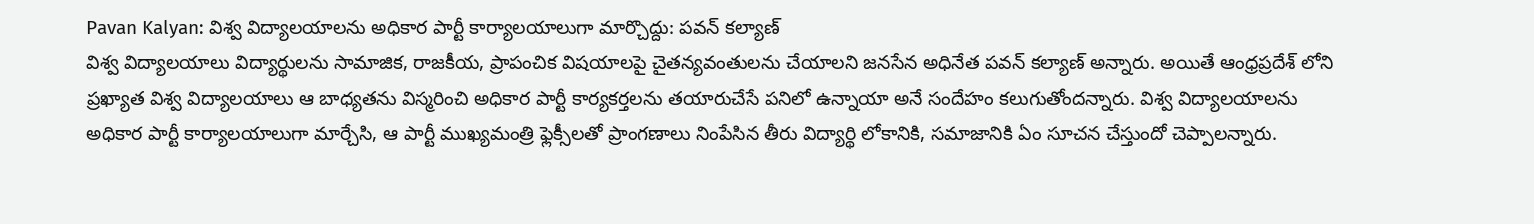Pavan Kalyan: విశ్వ విద్యాలయాలను అధికార పార్టీ కార్యాలయాలుగా మార్చొద్దు: పవన్ కల్యాణ్
విశ్వ విద్యాలయాలు విద్యార్థులను సామాజిక, రాజకీయ, ప్రాపంచిక విషయాలపై చైతన్యవంతులను చేయాలని జనసేన అధినేత పవన్ కల్యాణ్ అన్నారు. అయితే ఆంధ్రప్రదేశ్ లోని ప్రఖ్యాత విశ్వ విద్యాలయాలు ఆ బాధ్యతను విస్మరించి అధికార పార్టీ కార్యకర్తలను తయారుచేసే పనిలో ఉన్నాయా అనే సందేహం కలుగుతోందన్నారు. విశ్వ విద్యాలయాలను అధికార పార్టీ కార్యాలయాలుగా మార్చేసి, ఆ పార్టీ ముఖ్యమంత్రి ఫ్లెక్సీలతో ప్రాంగణాలు నింపేసిన తీరు విద్యార్థి లోకానికి, సమాజానికి ఏం సూచన చేస్తుందో చెప్పాలన్నారు.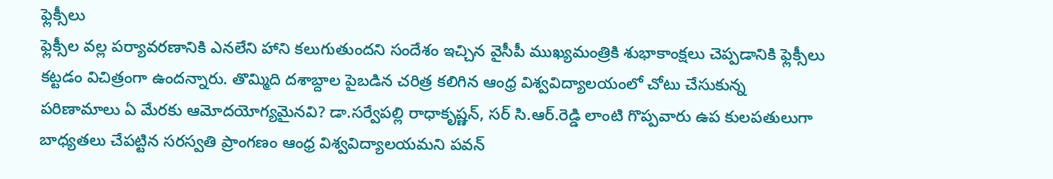ఫ్లెక్సీలు
ఫ్లెక్సీల వల్ల పర్యావరణానికి ఎనలేని హాని కలుగుతుందని సందేశం ఇచ్చిన వైసీపీ ముఖ్యమంత్రికి శుభాకాంక్షలు చెప్పడానికి ఫ్లెక్సీలు కట్టడం విచిత్రంగా ఉందన్నారు. తొమ్మిది దశాబ్దాల పైబడిన చరిత్ర కలిగిన ఆంధ్ర విశ్వవిద్యాలయంలో చోటు చేసుకున్న పరిణామాలు ఏ మేరకు ఆమోదయోగ్యమైనవి? డా.సర్వేపల్లి రాధాకృష్ణన్, సర్ సి.ఆర్.రెడ్డి లాంటి గొప్పవారు ఉప కులపతులుగా బాధ్యతలు చేపట్టిన సరస్వతి ప్రాంగణం ఆంధ్ర విశ్వవిద్యాలయమని పవన్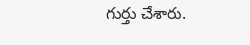గుర్తు చేశారు.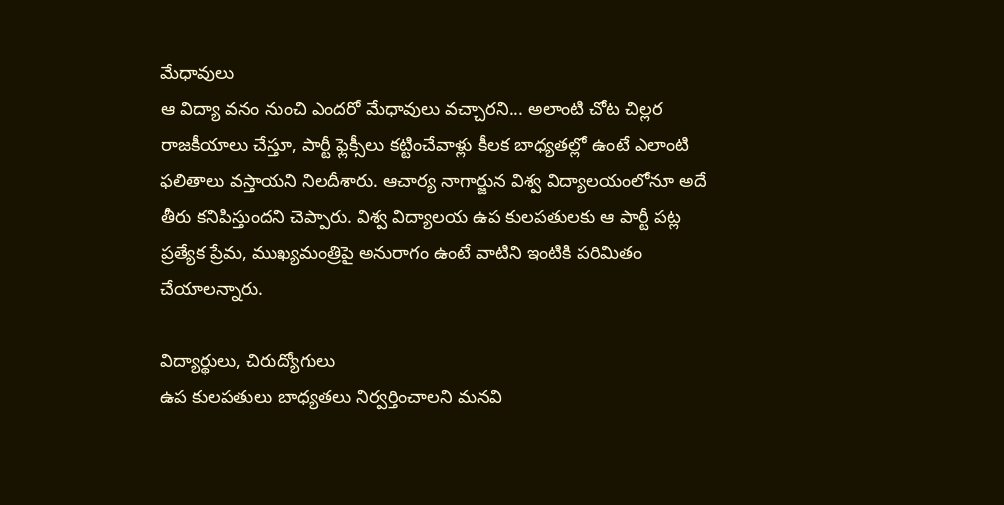మేధావులు
ఆ విద్యా వనం నుంచి ఎందరో మేధావులు వచ్చారని... అలాంటి చోట చిల్లర రాజకీయాలు చేస్తూ, పార్టీ ఫ్లెక్సీలు కట్టించేవాళ్లు కీలక బాధ్యతల్లో ఉంటే ఎలాంటి ఫలితాలు వస్తాయని నిలదీశారు. ఆచార్య నాగార్జున విశ్వ విద్యాలయంలోనూ అదే తీరు కనిపిస్తుందని చెప్పారు. విశ్వ విద్యాలయ ఉప కులపతులకు ఆ పార్టీ పట్ల ప్రత్యేక ప్రేమ, ముఖ్యమంత్రిపై అనురాగం ఉంటే వాటిని ఇంటికి పరిమితం చేయాలన్నారు.

విద్యార్థులు, చిరుద్యోగులు
ఉప కులపతులు బాధ్యతలు నిర్వర్తించాలని మనవి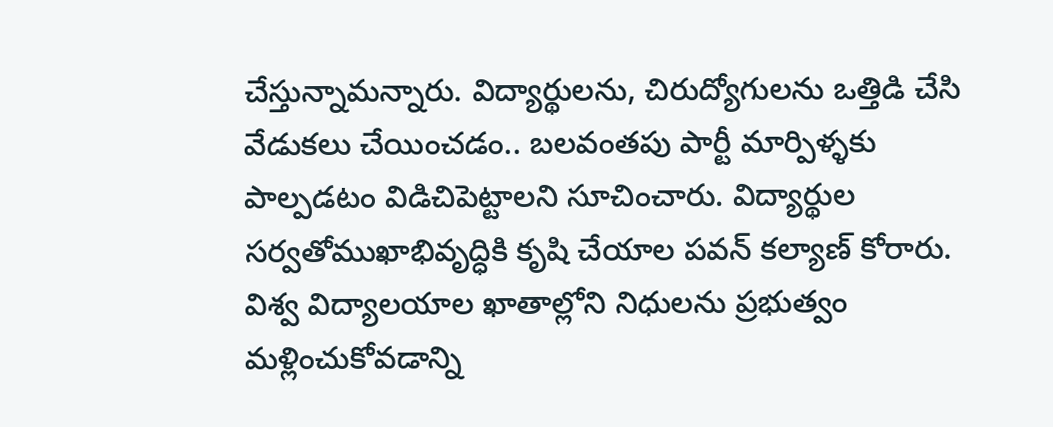చేస్తున్నామన్నారు. విద్యార్థులను, చిరుద్యోగులను ఒత్తిడి చేసి వేడుకలు చేయించడం.. బలవంతపు పార్టీ మార్పిళ్ళకు పాల్పడటం విడిచిపెట్టాలని సూచించారు. విద్యార్థుల సర్వతోముఖాభివృద్ధికి కృషి చేయాల పవన్ కల్యాణ్ కోరారు. విశ్వ విద్యాలయాల ఖాతాల్లోని నిధులను ప్రభుత్వం మళ్లించుకోవడాన్ని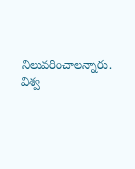నిలువరించాలన్నారు. విశ్వ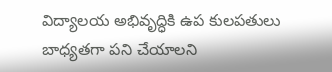విద్యాలయ అభివృద్ధికి ఉప కులపతులు బాధ్యతగా పని చేయాలని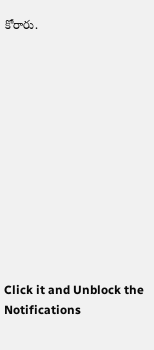కోరారు.












Click it and Unblock the Notifications